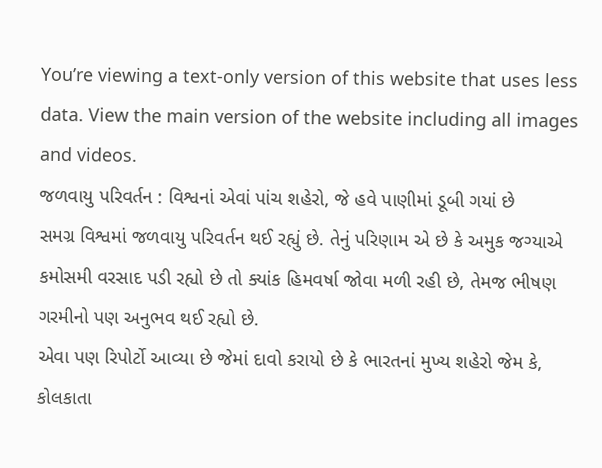You’re viewing a text-only version of this website that uses less data. View the main version of the website including all images and videos.
જળવાયુ પરિવર્તન : વિશ્વનાં એવાં પાંચ શહેરો, જે હવે પાણીમાં ડૂબી ગયાં છે
સમગ્ર વિશ્વમાં જળવાયુ પરિવર્તન થઈ રહ્યું છે. તેનું પરિણામ એ છે કે અમુક જગ્યાએ કમોસમી વરસાદ પડી રહ્યો છે તો ક્યાંક હિમવર્ષા જોવા મળી રહી છે, તેમજ ભીષણ ગરમીનો પણ અનુભવ થઈ રહ્યો છે.
એવા પણ રિપોર્ટો આવ્યા છે જેમાં દાવો કરાયો છે કે ભારતનાં મુખ્ય શહેરો જેમ કે, કોલકાતા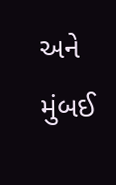અને મુંબઈ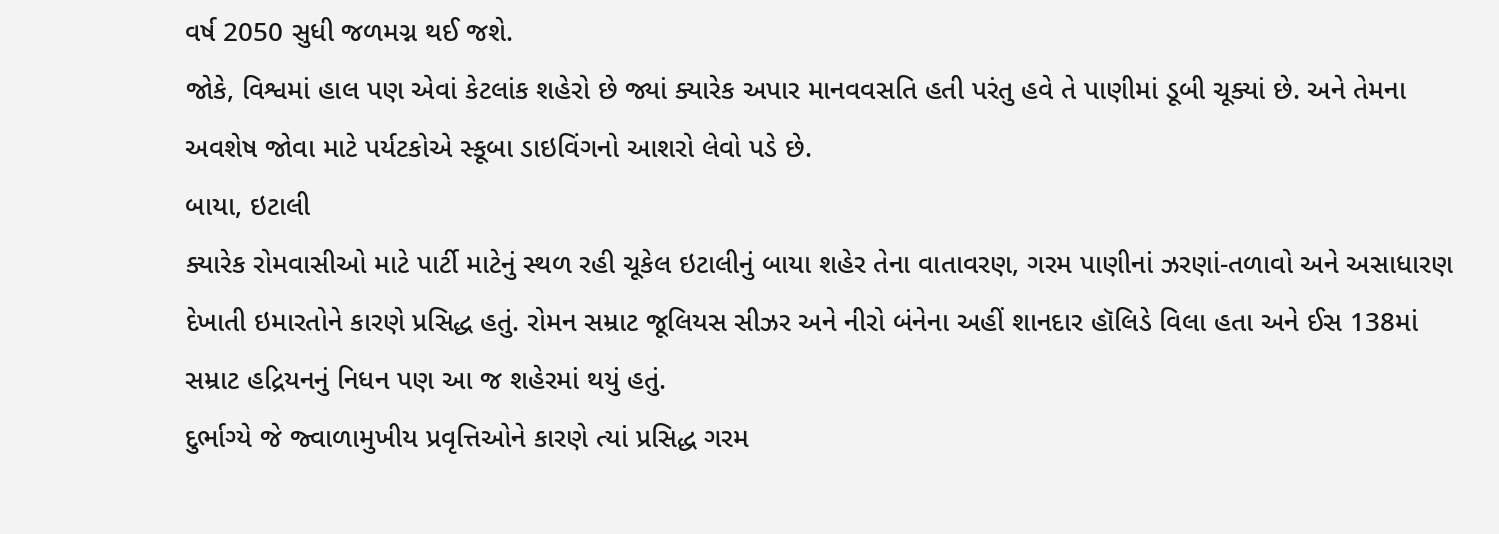વર્ષ 2050 સુધી જળમગ્ન થઈ જશે.
જોકે, વિશ્વમાં હાલ પણ એવાં કેટલાંક શહેરો છે જ્યાં ક્યારેક અપાર માનવવસતિ હતી પરંતુ હવે તે પાણીમાં ડૂબી ચૂક્યાં છે. અને તેમના અવશેષ જોવા માટે પર્યટકોએ સ્કૂબા ડાઇવિંગનો આશરો લેવો પડે છે.
બાયા, ઇટાલી
ક્યારેક રોમવાસીઓ માટે પાર્ટી માટેનું સ્થળ રહી ચૂકેલ ઇટાલીનું બાયા શહેર તેના વાતાવરણ, ગરમ પાણીનાં ઝરણાં-તળાવો અને અસાધારણ દેખાતી ઇમારતોને કારણે પ્રસિદ્ધ હતું. રોમન સમ્રાટ જૂલિયસ સીઝર અને નીરો બંનેના અહીં શાનદાર હૉલિડે વિલા હતા અને ઈસ 138માં સમ્રાટ હદ્રિયનનું નિધન પણ આ જ શહેરમાં થયું હતું.
દુર્ભાગ્યે જે જ્વાળામુખીય પ્રવૃત્તિઓને કારણે ત્યાં પ્રસિદ્ધ ગરમ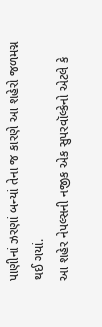પાણીનાં ઝરણાં બન્યાં તેના જ કારણે આ શહેરો જળમગ્ન થઈ ગયાં.
આ શહેર નેપલ્સની નજીક એક સુપરવૉલ્કેનો એટલે કે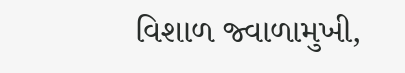વિશાળ જ્વાળામુખી,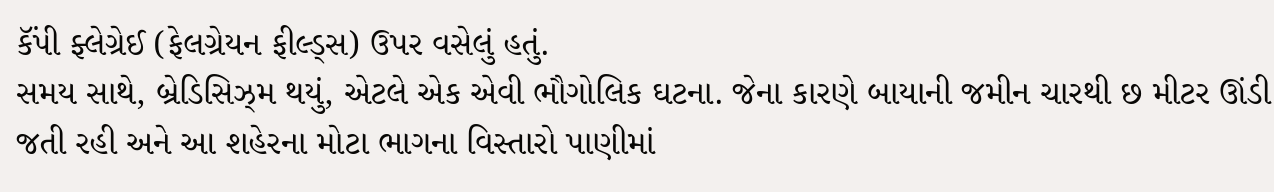કૅંપી ફ્લેગ્રેઈ (ફેલગ્રેયન ફીલ્ડ્સ) ઉપર વસેલું હતું.
સમય સાથે, બ્રેડિસિઝ્મ થયું, એટલે એક એવી ભૌગોલિક ઘટના. જેના કારણે બાયાની જમીન ચારથી છ મીટર ઊંડી જતી રહી અને આ શહેરના મોટા ભાગના વિસ્તારો પાણીમાં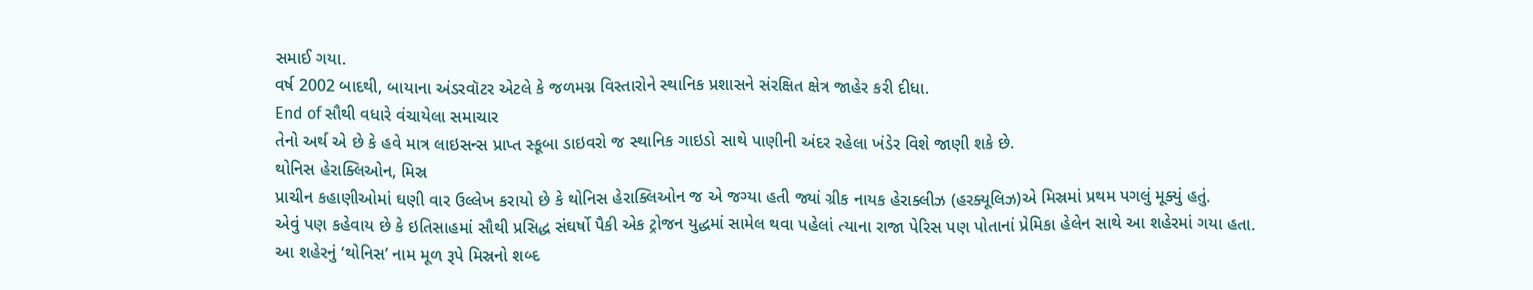સમાઈ ગયા.
વર્ષ 2002 બાદથી, બાયાના અંડરવૉટર એટલે કે જળમગ્ન વિસ્તારોને સ્થાનિક પ્રશાસને સંરક્ષિત ક્ષેત્ર જાહેર કરી દીધા.
End of સૌથી વધારે વંચાયેલા સમાચાર
તેનો અર્થ એ છે કે હવે માત્ર લાઇસન્સ પ્રાપ્ત સ્કૂબા ડાઇવરો જ સ્થાનિક ગાઇડો સાથે પાણીની અંદર રહેલા ખંડેર વિશે જાણી શકે છે.
થોનિસ હેરાક્લિઓન, મિસ્ર
પ્રાચીન કહાણીઓમાં ઘણી વાર ઉલ્લેખ કરાયો છે કે થોનિસ હેરાક્લિઓન જ એ જગ્યા હતી જ્યાં ગ્રીક નાયક હેરાક્લીઝ (હરક્યૂલિઝ)એ મિસ્રમાં પ્રથમ પગલું મૂક્યું હતું.
એવું પણ કહેવાય છે કે ઇતિસાહમાં સૌથી પ્રસિદ્ધ સંઘર્ષો પૈકી એક ટ્રોજન યુદ્ધમાં સામેલ થવા પહેલાં ત્યાના રાજા પેરિસ પણ પોતાનાં પ્રેમિકા હેલેન સાથે આ શહેરમાં ગયા હતા.
આ શહેરનું ‘થોનિસ’ નામ મૂળ રૂપે મિસ્રનો શબ્દ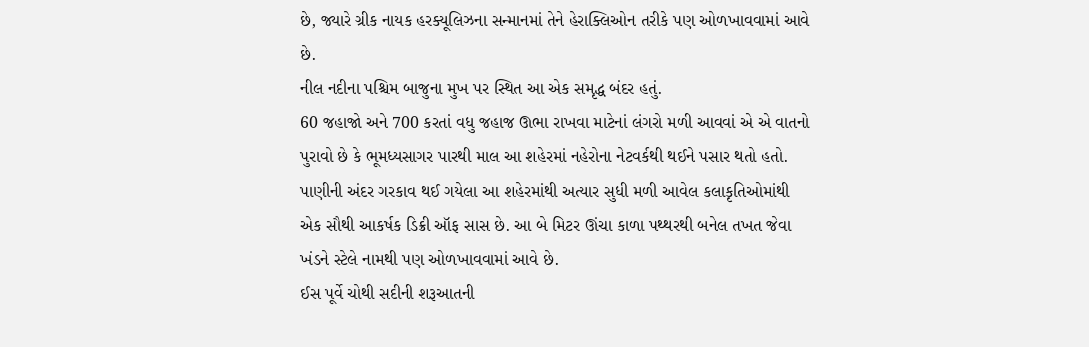છે, જ્યારે ગ્રીક નાયક હરક્યૂલિઝના સન્માનમાં તેને હેરાક્લિઓન તરીકે પણ ઓળખાવવામાં આવે છે.
નીલ નદીના પશ્ચિમ બાજુના મુખ પર સ્થિત આ એક સમૃદ્ધ બંદર હતું.
60 જહાજો અને 700 કરતાં વધુ જહાજ ઊભા રાખવા માટેનાં લંગરો મળી આવવાં એ એ વાતનો પુરાવો છે કે ભૂમધ્યસાગર પારથી માલ આ શહેરમાં નહેરોના નેટવર્કથી થઈને પસાર થતો હતો.
પાણીની અંદર ગરકાવ થઈ ગયેલા આ શહેરમાંથી અત્યાર સુધી મળી આવેલ કલાકૃતિઓમાંથી એક સૌથી આકર્ષક ડિક્રી ઑફ સાસ છે. આ બે મિટર ઊંચા કાળા પથ્થરથી બનેલ તખત જેવા ખંડને સ્ટેલે નામથી પણ ઓળખાવવામાં આવે છે.
ઈસ પૂર્વે ચોથી સદીની શરૂઆતની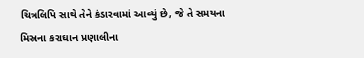ચિત્રલિપિ સાથે તેને કંડારવામાં આવ્યું છે, જે તે સમયના મિસ્રના કરાઘાન પ્રણાલીના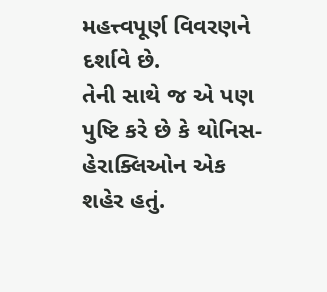મહત્ત્વપૂર્ણ વિવરણને દર્શાવે છે.
તેની સાથે જ એ પણ પુષ્ટિ કરે છે કે થોનિસ-હેરાક્લિઓન એક શહેર હતું.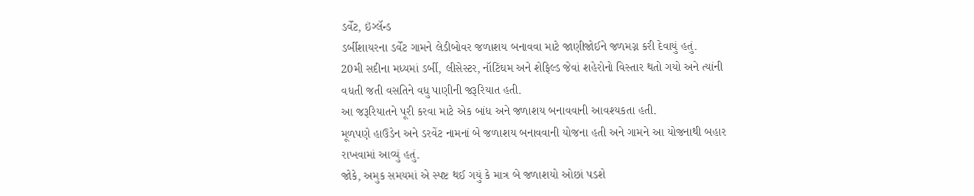ડર્વેંટ, ઇંગ્લૅન્ડ
ડર્બીશાયરના ડર્વેંટ ગામને લેડીબોવર જળાશય બનાવવા માટે જાણીજોઈને જળમગ્ન કરી દેવાયું હતું.
20મી સદીના મધ્યમાં ડર્બી, લીસેસ્ટર, નૉટિંઘમ અને શેફિલ્ડ જેવાં શહેરોનો વિસ્તાર થતો ગયો અને ત્યાંની વધતી જતી વસતિને વધુ પાણીની જરૂરિયાત હતી.
આ જરૂરિયાતને પૂરી કરવા માટે એક બાંધ અને જળાશય બનાવવાની આવશ્યકતા હતી.
મૂળપણે હાઉડેન અને ડરવેંટ નામનાં બે જળાશય બનાવવાની યોજના હતી અને ગામને આ યોજનાથી બહાર રાખવામાં આવ્યું હતું.
જોકે, અમુક સમયમાં એ સ્પષ્ટ થઈ ગયું કે માત્ર બે જળાશયો ઓછાં પડશે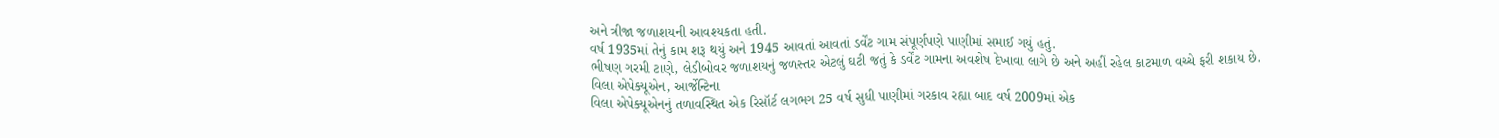અને ત્રીજા જળાશયની આવશ્યકતા હતી.
વર્ષ 1935માં તેનું કામ શરૂ થયું અને 1945 આવતાં આવતાં ડર્વેંટ ગામ સંપૂર્ણપણે પાણીમાં સમાઈ ગયું હતું.
ભીષણ ગરમી ટાણે, લેડીબોવર જળાશયનું જળસ્તર એટલું ઘટી જતું કે ડર્વેંટ ગામના અવશેષ દેખાવા લાગે છે અને અહીં રહેલ કાટમાળ વચ્ચે ફરી શકાય છે.
વિલા એપેક્યૂએન, આર્જેન્ટિના
વિલા એપેક્યૂએનનું તળાવસ્થિત એક રિસૉર્ટ લગભગ 25 વર્ષ સુધી પાણીમાં ગરકાવ રહ્યા બાદ વર્ષ 2009માં એક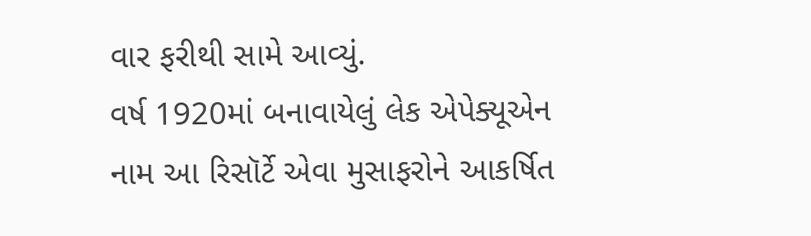વાર ફરીથી સામે આવ્યું.
વર્ષ 1920માં બનાવાયેલું લેક એપેક્યૂએન નામ આ રિસૉર્ટે એવા મુસાફરોને આકર્ષિત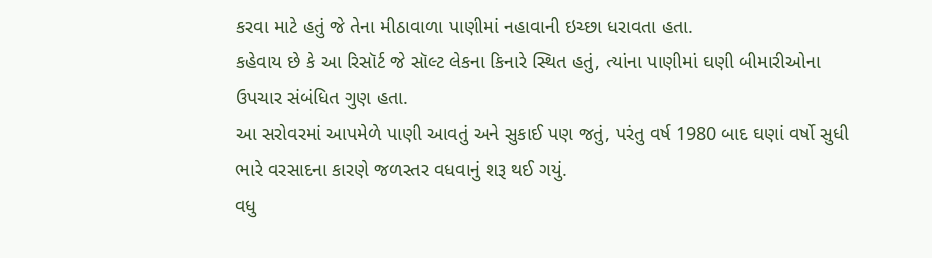કરવા માટે હતું જે તેના મીઠાવાળા પાણીમાં નહાવાની ઇચ્છા ધરાવતા હતા.
કહેવાય છે કે આ રિસૉર્ટ જે સૉલ્ટ લેકના કિનારે સ્થિત હતું, ત્યાંના પાણીમાં ઘણી બીમારીઓના ઉપચાર સંબંધિત ગુણ હતા.
આ સરોવરમાં આપમેળે પાણી આવતું અને સુકાઈ પણ જતું, પરંતુ વર્ષ 1980 બાદ ઘણાં વર્ષો સુધી ભારે વરસાદના કારણે જળસ્તર વધવાનું શરૂ થઈ ગયું.
વધુ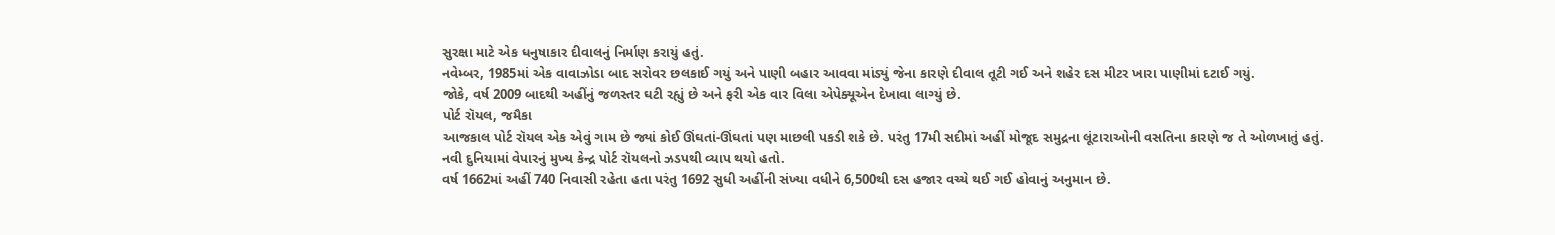સુરક્ષા માટે એક ધનુષાકાર દીવાલનું નિર્માણ કરાયું હતું.
નવેમ્બર, 1985માં એક વાવાઝોડા બાદ સરોવર છલકાઈ ગયું અને પાણી બહાર આવવા માંડ્યું જેના કારણે દીવાલ તૂટી ગઈ અને શહેર દસ મીટર ખારા પાણીમાં દટાઈ ગયું.
જોકે, વર્ષ 2009 બાદથી અહીંનું જળસ્તર ઘટી રહ્યું છે અને ફરી એક વાર વિલા એપેક્યૂએન દેખાવા લાગ્યું છે.
પોર્ટ રૉયલ, જમૈકા
આજકાલ પોર્ટ રૉયલ એક એવું ગામ છે જ્યાં કોઈ ઊંઘતાં-ઊંઘતાં પણ માછલી પકડી શકે છે. પરંતુ 17મી સદીમાં અહીં મોજૂદ સમુદ્રના લૂંટારાઓની વસતિના કારણે જ તે ઓળખાતું હતું.
નવી દુનિયામાં વેપારનું મુખ્ય કેન્દ્ર પોર્ટ રૉયલનો ઝડપથી વ્યાપ થયો હતો.
વર્ષ 1662માં અહીં 740 નિવાસી રહેતા હતા પરંતુ 1692 સુધી અહીંની સંખ્યા વધીને 6,500થી દસ હજાર વચ્ચે થઈ ગઈ હોવાનું અનુમાન છે.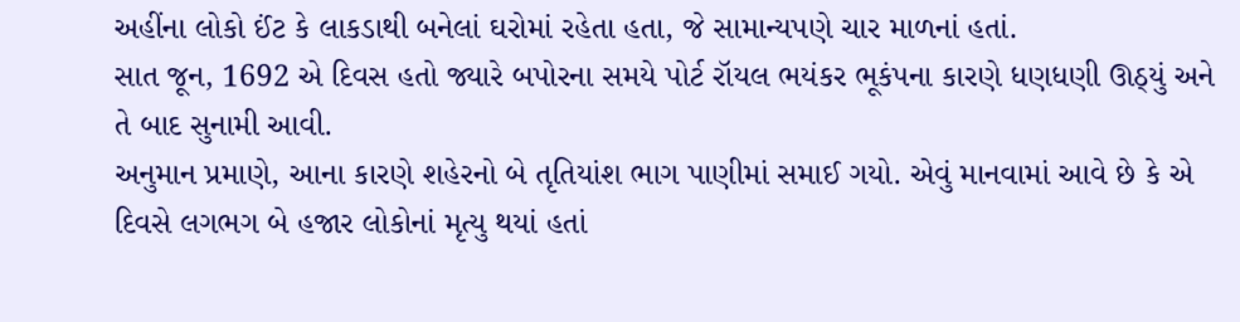અહીંના લોકો ઈંટ કે લાકડાથી બનેલાં ઘરોમાં રહેતા હતા, જે સામાન્યપણે ચાર માળનાં હતાં.
સાત જૂન, 1692 એ દિવસ હતો જ્યારે બપોરના સમયે પોર્ટ રૉયલ ભયંકર ભૂકંપના કારણે ધણધણી ઊઠ્યું અને તે બાદ સુનામી આવી.
અનુમાન પ્રમાણે, આના કારણે શહેરનો બે તૃતિયાંશ ભાગ પાણીમાં સમાઈ ગયો. એવું માનવામાં આવે છે કે એ દિવસે લગભગ બે હજાર લોકોનાં મૃત્યુ થયાં હતાં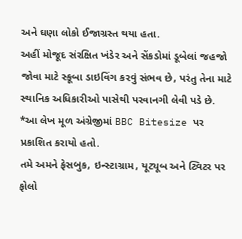અને ઘણા લોકો ઈજાગ્રસ્ત થયા હતા.
અહીં મોજૂદ સંરક્ષિત ખંડેર અને સેંકડોમાં ડૂબેલાં જહજો જોવા માટે સ્કૂબા ડાઇવિંગ કરવું સંભવ છે, પરંતુ તેના માટે સ્થાનિક અધિકારીઓ પાસેથી પરવાનગી લેવી પડે છે.
*આ લેખ મૂળ અંગ્રેજીમાં BBC Bitesize પર પ્રકાશિત કરાયો હતો.
તમે અમને ફેસબુક, ઇન્સ્ટાગ્રામ, યૂટ્યૂબ અને ટ્વિટર પર ફોલો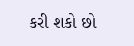કરી શકો છો